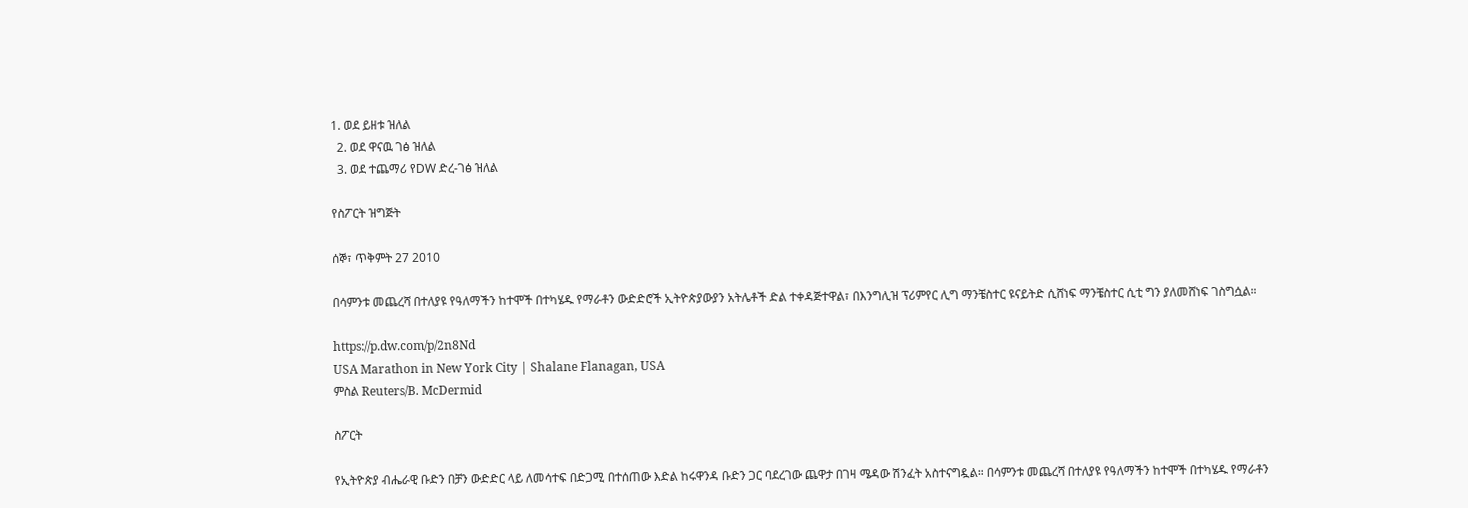1. ወደ ይዘቱ ዝለል
  2. ወደ ዋናዉ ገፅ ዝለል
  3. ወደ ተጨማሪ የDW ድረ-ገፅ ዝለል

የስፖርት ዝግጅት

ሰኞ፣ ጥቅምት 27 2010

በሳምንቱ መጨረሻ በተለያዩ የዓለማችን ከተሞች በተካሄዱ የማራቶን ውድድሮች ኢትዮጵያውያን አትሌቶች ድል ተቀዳጅተዋል፣ በእንግሊዝ ፕሪምየር ሊግ ማንቼስተር ዩናይትድ ሲሸነፍ ማንቼስተር ሲቲ ግን ያለመሸነፍ ገስግሷል።

https://p.dw.com/p/2n8Nd
USA Marathon in New York City | Shalane Flanagan, USA
ምስል Reuters/B. McDermid

ስፖርት

የኢትዮጵያ ብሔራዊ ቡድን በቻን ውድድር ላይ ለመሳተፍ በድጋሚ በተሰጠው እድል ከሩዋንዳ ቡድን ጋር ባደረገው ጨዋታ በገዛ ሜዳው ሽንፈት አስተናግዷል። በሳምንቱ መጨረሻ በተለያዩ የዓለማችን ከተሞች በተካሄዱ የማራቶን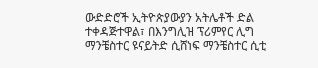ውድድሮች ኢትዮጵያውያን አትሌቶች ድል ተቀዳጅተዋል፣ በእንግሊዝ ፕሪምየር ሊግ ማንቼስተር ዩናይትድ ሲሸነፍ ማንቼስተር ሲቲ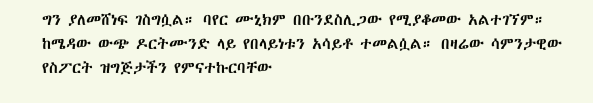ግን ያለመሸነፍ ገስግሷል። ባየር ሙኒክም በቡንደስሊጋው የሚያቆመው አልተገኘም። ከሜዳው ውጭ ዶርትሙንድ ላይ የበላይነቱን አሳይቶ ተመልሷል። በዛሬው ሳምንታዊው የስፖርት ዝግጅታችን የምናተኩርባቸው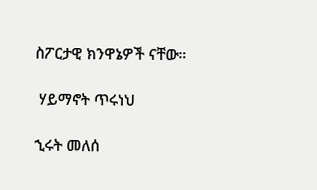ስፖርታዊ ክንዋኔዎች ናቸው።

 ሃይማኖት ጥሩነህ

ኂሩት መለሰ